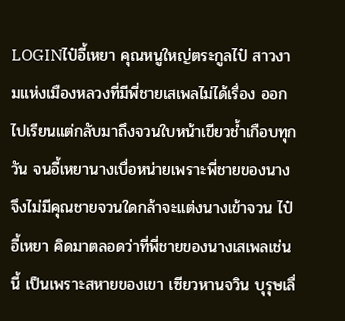LOGINไป๋อี้เหยา คุณหนูใหญ่ตระกูลไป๋ สาวงามแห่งเมืองหลวงที่มีพี่ชายเสเพลไม่ได้เรื่อง ออกไปเรียนแต่กลับมาถึงจวนใบหน้าเขียวช้ำเกือบทุกวัน จนอี้เหยานางเบื่อหน่ายเพราะพี่ชายของนางจึงไม่มีคุณชายจวนใดกล้าจะแต่งนางเข้าจวน ไป๋อี้เหยา คิดมาตลอดว่าที่พี่ชายของนางเสเพลเช่นนี้ เป็นเพราะสหายของเขา เซียวหานจวิน บุรุษเลื่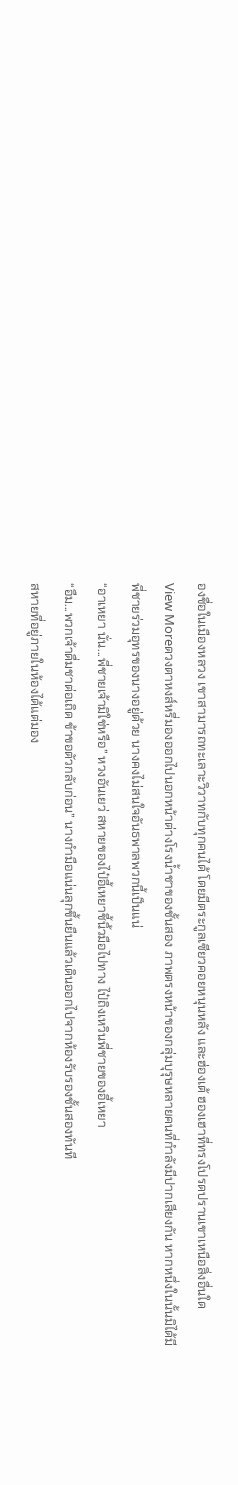องชื่อในเมืองหลวง เขาสามารถทะเลาะวิวาทกับทุกคนได้ โดยมีตระกูลเซียวคอยหนุนหลัง และฮ่องเต้ ฮองเฮาที่ทรงโปรดปรานเขาเหนือสิ่งอื่นใด
View Moreดวงตาหงส์หรี่มองออกไปนอกหน้าต่างโรงน้ำชาของชั้นสอง ภาพตรงหน้าของกลุ่มบุรุษหลายคนที่กำลังมีปากเสียงกัน หากหนึ่งในนั้นมิได้มีพี่ชายร่วมอุทรของนางอยู่ด้วย นางคงไม่สนใจอันธพาลพวกนี้เป็นแน่
“อาเหยา นั่น...พี่ชายเจ้ามิใช่หรือ” หวงอันเยว่ สหายของไป๋อี้เหยาชี้นิ้วมือไปทาง ไป๋ถิงเหวินพี่ชายของอี้เหยา
“อืม...พวกเจ้าดื่มชาต่อเถิด ข้าขอตัวกลับก่อน” นางกำมือแน่นลุกขึ้นยืนแล้วเดินออกไปจากห้องรับรองชั้นสองทันที
สหายที่อยู่ภายในห้องได้แต่มอง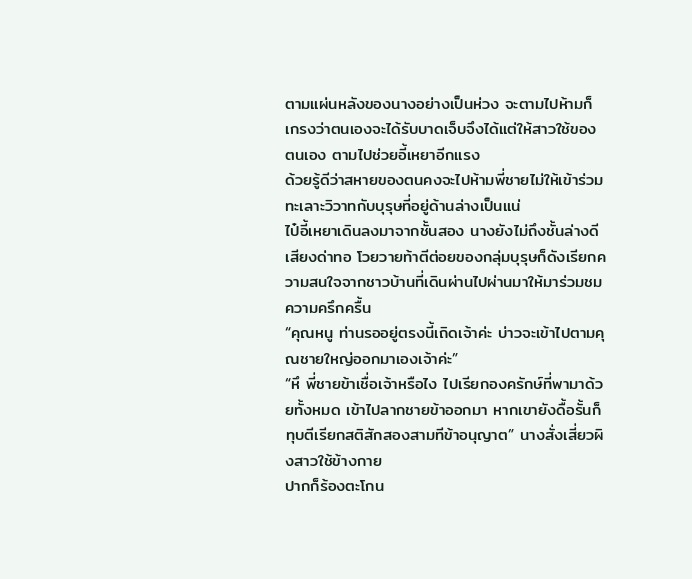ตามแผ่นหลังของนางอย่างเป็นห่วง จะตามไปห้ามก็เกรงว่าตนเองจะได้รับบาดเจ็บจึงได้แต่ให้สาวใช้ของตนเอง ตามไปช่วยอี้เหยาอีกแรง
ด้วยรู้ดีว่าสหายของตนคงจะไปห้ามพี่ชายไม่ให้เข้าร่วมทะเลาะวิวาทกับบุรุษที่อยู่ด้านล่างเป็นแน่
ไป๋อี้เหยาเดินลงมาจากชั้นสอง นางยังไม่ถึงชั้นล่างดี เสียงด่าทอ โวยวายท้าตีต่อยของกลุ่มบุรุษก็ดังเรียกความสนใจจากชาวบ้านที่เดินผ่านไปผ่านมาให้มาร่วมชมความครึกครื้น
“คุณหนู ท่านรออยู่ตรงนี้เถิดเจ้าค่ะ บ่าวจะเข้าไปตามคุณชายใหญ่ออกมาเองเจ้าค่ะ”
“หึ พี่ชายข้าเชื่อเจ้าหรือไง ไปเรียกองครักษ์ที่พามาด้วยทั้งหมด เข้าไปลากชายข้าออกมา หากเขายังดื้อรั้นก็ทุบตีเรียกสติสักสองสามทีข้าอนุญาต” นางสั่งเสี่ยวผิงสาวใช้ข้างกาย
ปากก็ร้องตะโกน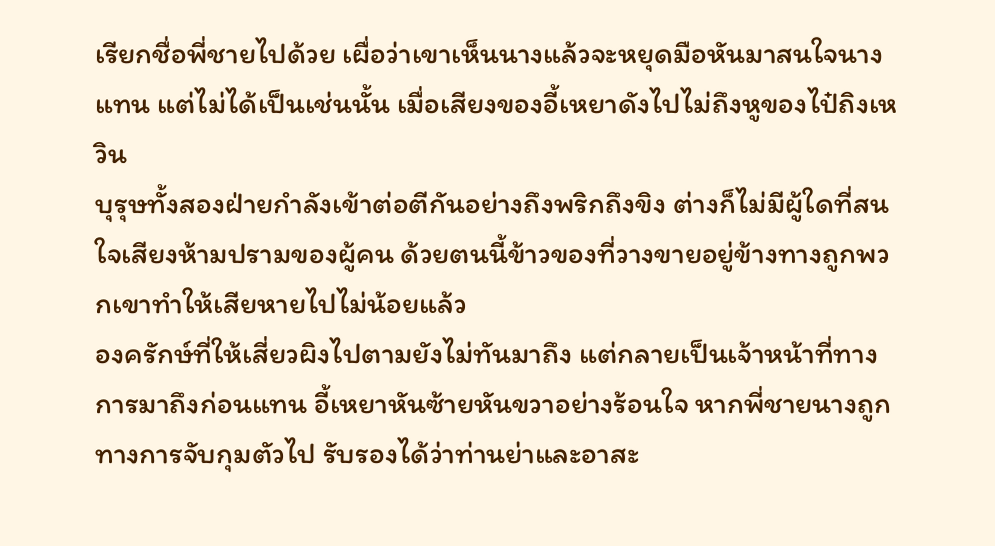เรียกชื่อพี่ชายไปด้วย เผื่อว่าเขาเห็นนางแล้วจะหยุดมือหันมาสนใจนางแทน แต่ไม่ได้เป็นเช่นนั้น เมื่อเสียงของอี้เหยาดังไปไม่ถึงหูของไป๋ถิงเหวิน
บุรุษทั้งสองฝ่ายกำลังเข้าต่อตีกันอย่างถึงพริกถึงขิง ต่างก็ไม่มีผู้ใดที่สนใจเสียงห้ามปรามของผู้คน ด้วยตนนี้ข้าวของที่วางขายอยู่ข้างทางถูกพวกเขาทำให้เสียหายไปไม่น้อยแล้ว
องครักษ์ที่ให้เสี่ยวผิงไปตามยังไม่ทันมาถึง แต่กลายเป็นเจ้าหน้าที่ทางการมาถึงก่อนแทน อี้เหยาหันซ้ายหันขวาอย่างร้อนใจ หากพี่ชายนางถูกทางการจับกุมตัวไป รับรองได้ว่าท่านย่าและอาสะ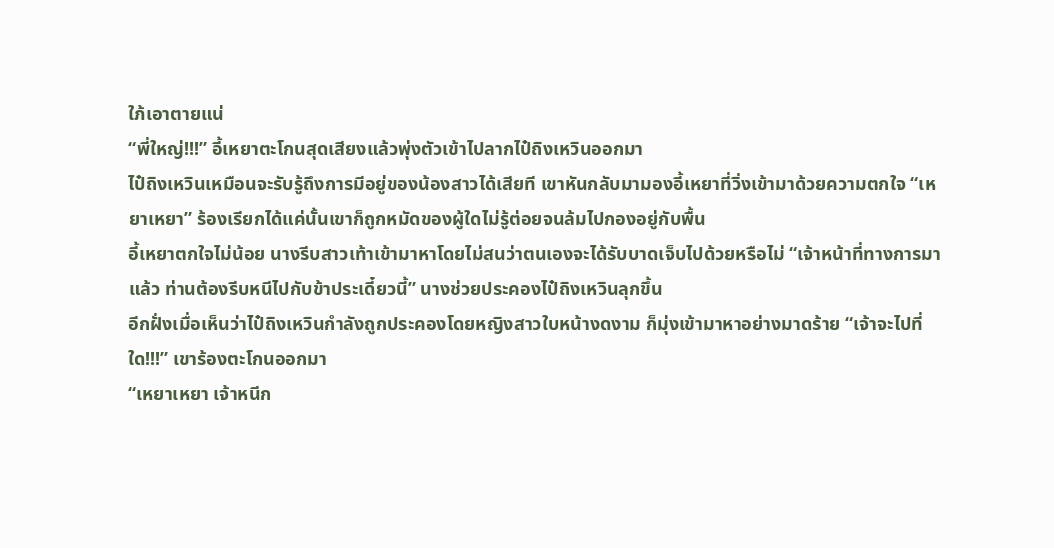ใภ้เอาตายแน่
“พี่ใหญ่!!!” อี้เหยาตะโกนสุดเสียงแล้วพุ่งตัวเข้าไปลากไป๋ถิงเหวินออกมา
ไป๋ถิงเหวินเหมือนจะรับรู้ถึงการมีอยู่ของน้องสาวได้เสียที เขาหันกลับมามองอี้เหยาที่วิ่งเข้ามาด้วยความตกใจ “เหยาเหยา” ร้องเรียกได้แค่นั้นเขาก็ถูกหมัดของผู้ใดไม่รู้ต่อยจนล้มไปกองอยู่กับพื้น
อี้เหยาตกใจไม่น้อย นางรีบสาวเท้าเข้ามาหาโดยไม่สนว่าตนเองจะได้รับบาดเจ็บไปด้วยหรือไม่ “เจ้าหน้าที่ทางการมาแล้ว ท่านต้องรีบหนีไปกับข้าประเดี๋ยวนี้” นางช่วยประคองไป๋ถิงเหวินลุกขึ้น
อีกฝั่งเมื่อเห็นว่าไป๋ถิงเหวินกำลังถูกประคองโดยหญิงสาวใบหน้างดงาม ก็มุ่งเข้ามาหาอย่างมาดร้าย “เจ้าจะไปที่ใด!!!” เขาร้องตะโกนออกมา
“เหยาเหยา เจ้าหนีก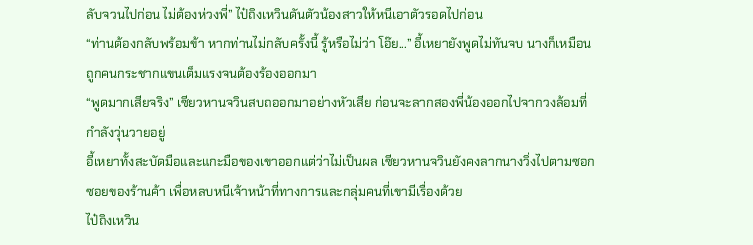ลับจวนไปก่อน ไม่ต้องห่วงพี่” ไป๋ถิงเหวินดันตัวน้องสาวให้หนีเอาตัวรอดไปก่อน
“ท่านต้องกลับพร้อมข้า หากท่านไม่กลับครั้งนี้ รู้หรือไม่ว่า โอ๊ย...” อี้เหยายังพูดไม่ทันจบ นางก็เหมือนถูกคนกระชากแขนเต็มแรงจนต้องร้องออกมา
“พูดมากเสียจริง” เซียวหานจวินสบถออกมาอย่างหัวเสีย ก่อนจะลากสองพี่น้องออกไปจากวงล้อมที่กำลังวุ่นวายอยู่
อี้เหยาทั้งสะบัดมือและแกะมือของเขาออกแต่ว่าไม่เป็นผล เซียวหานจวินยังคงลากนางวิ่งไปตามซอกซอยของร้านค้า เพื่อหลบหนีเจ้าหน้าที่ทางการและกลุ่มคนที่เขามีเรื่องด้วย
ไป๋ถิงเหวิน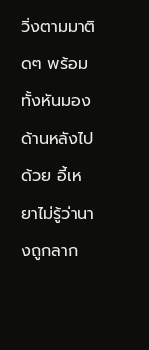วิ่งตามมาติดๆ พร้อมทั้งหันมองด้านหลังไปด้วย อี้เหยาไม่รู้ว่านางถูกลาก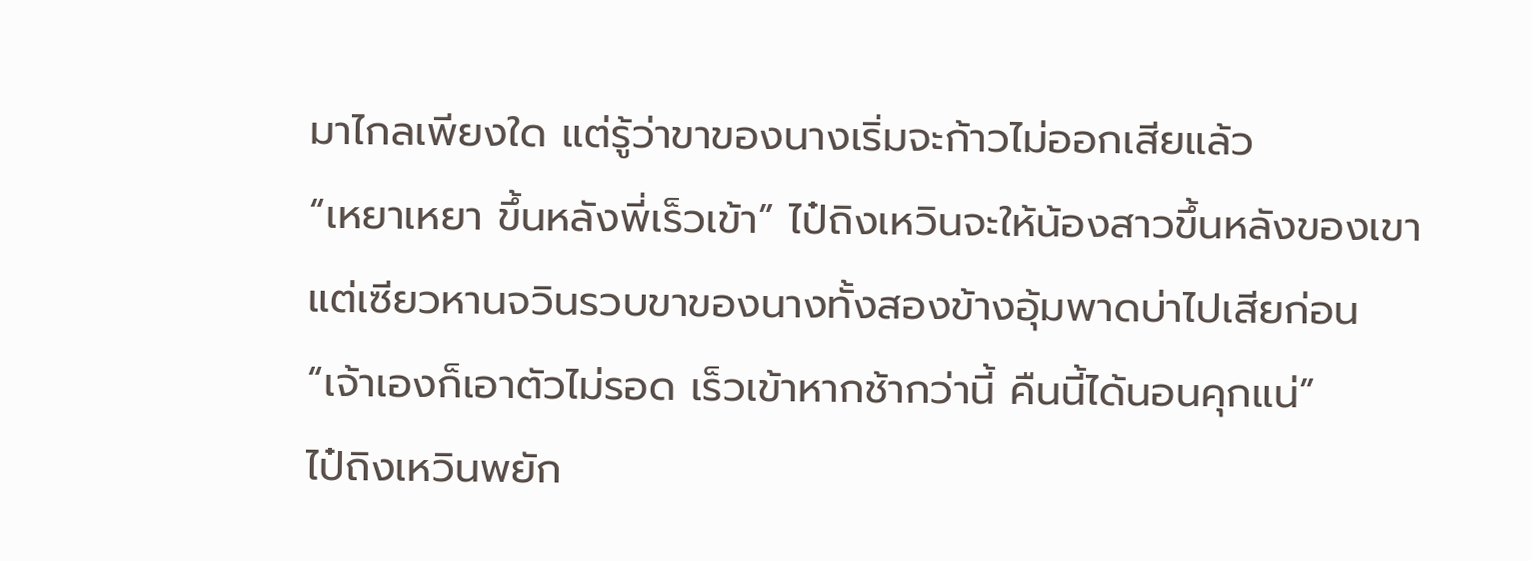มาไกลเพียงใด แต่รู้ว่าขาของนางเริ่มจะก้าวไม่ออกเสียแล้ว
“เหยาเหยา ขึ้นหลังพี่เร็วเข้า” ไป๋ถิงเหวินจะให้น้องสาวขึ้นหลังของเขา
แต่เซียวหานจวินรวบขาของนางทั้งสองข้างอุ้มพาดบ่าไปเสียก่อน “เจ้าเองก็เอาตัวไม่รอด เร็วเข้าหากช้ากว่านี้ คืนนี้ได้นอนคุกแน่”
ไป๋ถิงเหวินพยัก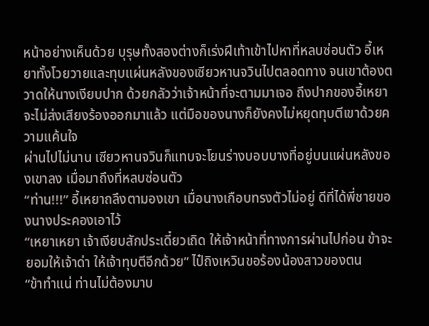หน้าอย่างเห็นด้วย บุรุษทั้งสองต่างก็เร่งฝีเท้าเข้าไปหาที่หลบซ่อนตัว อี้เหยาทั้งโวยวายและทุบแผ่นหลังของเซียวหานจวินไปตลอดทาง จนเขาต้องตวาดให้นางเงียบปาก ด้วยกลัวว่าเจ้าหน้าที่จะตามมาเจอ ถึงปากของอี้เหยาจะไม่ส่งเสียงร้องออกมาแล้ว แต่มือของนางก็ยังคงไม่หยุดทุบตีเขาด้วยความแค้นใจ
ผ่านไปไม่นาน เซียวหานจวินก็แทบจะโยนร่างบอบบางที่อยู่บนแผ่นหลังของเขาลง เมื่อมาถึงที่หลบซ่อนตัว
“ท่าน!!!” อี้เหยาถลึงตามองเขา เมื่อนางเกือบทรงตัวไม่อยู่ ดีที่ได้พี่ชายของนางประคองเอาไว้
“เหยาเหยา เจ้าเงียบสักประเดี๋ยวเถิด ให้เจ้าหน้าที่ทางการผ่านไปก่อน ข้าจะยอมให้เจ้าด่า ให้เจ้าทุบตีอีกด้วย” ไป๋ถิงเหวินขอร้องน้องสาวของตน
“ข้าทำแน่ ท่านไม่ต้องมาบ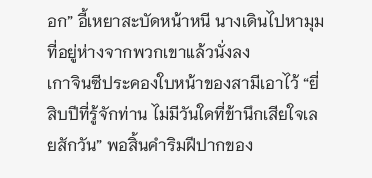อก” อี้เหยาสะบัดหน้าหนี นางเดินไปหามุมที่อยู่ห่างจากพวกเขาแล้วนั่งลง
เกาจินซีประคองใบหน้าของสามีเอาไว้ “ยี่สิบปีที่รู้จักท่าน ไม่มีวันใดที่ข้านึกเสียใจเลยสักวัน” พอสิ้นคำริมฝีปากของ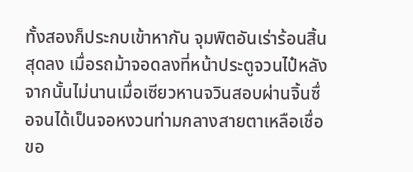ทั้งสองก็ประกบเข้าหากัน จุมพิตอันเร่าร้อนสิ้นสุดลง เมื่อรถม้าจอดลงที่หน้าประตูจวนไป๋หลังจากนั้นไม่นานเมื่อเซียวหานจวินสอบผ่านจิ้นซื่อจนได้เป็นจอหงวนท่ามกลางสายตาเหลือเชื่อขอ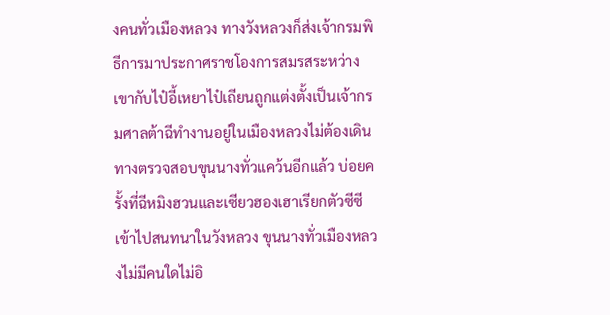งคนทั่วเมืองหลวง ทางวังหลวงก็ส่งเจ้ากรมพิธีการมาประกาศราชโองการสมรสระหว่างเขากับไป๋อี้เหยาไป๋เถียนถูกแต่งตั้งเป็นเจ้ากรมศาลต้าฉีทำงานอยู่ในเมืองหลวงไม่ต้องเดินทางตรวจสอบขุนนางทั่วแคว้นอีกแล้ว บ่อยครั้งที่ฉีหมิงฮวนและเซียวฮองเฮาเรียกตัวซีซีเข้าไปสนทนาในวังหลวง ขุนนางทั่วเมืองหลวงไม่มีคนใดไม่อิ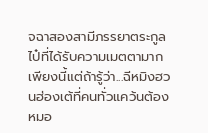จฉาสองสามีภรรยาตระกูลไป๋ที่ได้รับความเมตตามากเพียงนี้แต่ถ้ารู้ว่า...ฉีหมิงฮวนฮ่องเต้ที่คนทั่วแคว้นต้องหมอ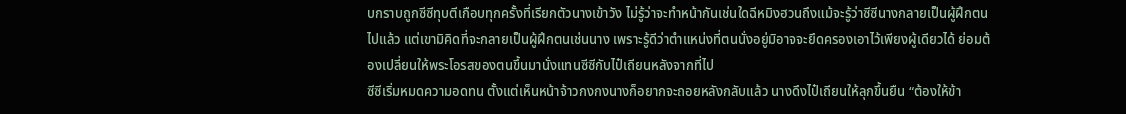บกราบถูกซีซีทุบตีเกือบทุกครั้งที่เรียกตัวนางเข้าวัง ไม่รู้ว่าจะทำหน้ากันเช่นใดฉีหมิงฮวนถึงแม้จะรู้ว่าซีซีนางกลายเป็นผู้ฝึกตนไปแล้ว แต่เขามิคิดที่จะกลายเป็นผู้ฝึกตนเช่นนาง เพราะรู้ดีว่าตำแหน่งที่ตนนั่งอยู่มิอาจจะยึดครองเอาไว้เพียงผู้เดียวได้ ย่อมต้องเปลี่ยนให้พระโอรสของตนขึ้นมานั่งแทนซีซีกับไป๋เถียนหลังจากที่ไป
ซีซีเริ่มหมดความอดทน ตั้งแต่เห็นหน้าจ้าวกงกงนางก็อยากจะถอยหลังกลับแล้ว นางดึงไป๋เถียนให้ลุกขึ้นยืน “ต้องให้ข้า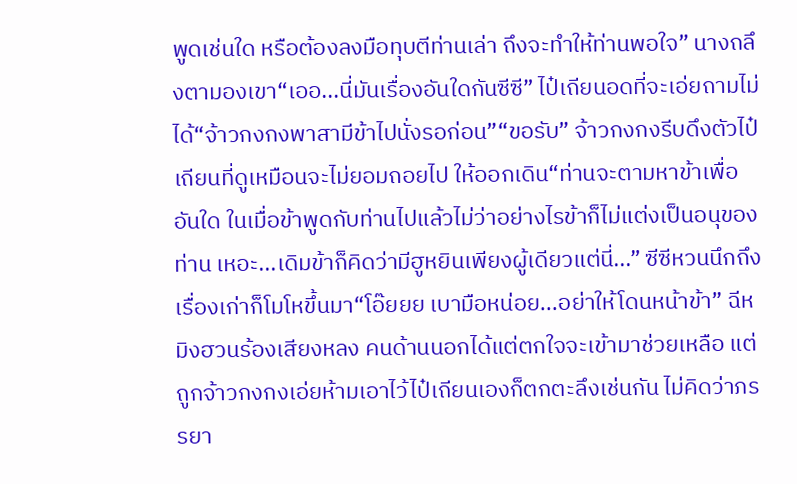พูดเช่นใด หรือต้องลงมือทุบตีท่านเล่า ถึงจะทำให้ท่านพอใจ” นางถลึงตามองเขา“เออ...นี่มันเรื่องอันใดกันซีซี” ไป๋เถียนอดที่จะเอ่ยถามไม่ได้“จ้าวกงกงพาสามีข้าไปนั่งรอก่อน”“ขอรับ” จ้าวกงกงรีบดึงตัวไป๋เถียนที่ดูเหมือนจะไม่ยอมถอยไป ให้ออกเดิน“ท่านจะตามหาข้าเพื่ออันใด ในเมื่อข้าพูดกับท่านไปแล้วไม่ว่าอย่างไรข้าก็ไม่แต่งเป็นอนุของท่าน เหอะ...เดิมข้าก็คิดว่ามีฮูหยินเพียงผู้เดียวแต่นี่...” ซีซีหวนนึกถึงเรื่องเก่าก็โมโหขึ้นมา“โอ๊ยยย เบามือหน่อย...อย่าให้โดนหน้าข้า” ฉีหมิงฮวนร้องเสียงหลง คนด้านนอกได้แต่ตกใจจะเข้ามาช่วยเหลือ แต่ถูกจ้าวกงกงเอ่ยห้ามเอาไว้ไป๋เถียนเองก็ตกตะลึงเช่นกัน ไม่คิดว่าภรรยา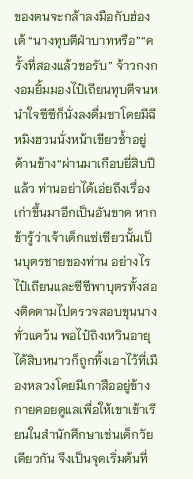ของตนจะกล้าลงมือกับฮ่องเต้ “นางทุบตีฝ่าบาทหรือ”“ครั้งที่สองแล้วขอรับ” จ้าวกงกงอมยิ้มมองไป๋เถียนทุบตีจนหนำใจซีซีก็นั่งลงดื่มชาโดยมีฉีหมิงฮวนนั่งหน้าเขียวช้ำอยู่ด้านข้าง“ผ่านมาเกือบยี่สิบปีแล้ว ท่านอย่าได้เอ่ยถึงเรื่องเก่าขึ้นมาอีกเป็นอันขาด หากข้ารู้ว่าเจ้าเด็กแซ่เซียวนั้นเป็นบุตรชายของท่าน อย่างไร
ไป๋เถียนและซีซีพาบุตรทั้งสองติดตามไปตรวจสอบขุนนางทั่วแคว้น พอไป๋ถิงเหวินอายุได้สิบหนาวก็ถูกทิ้งเอาไว้ที่เมืองหลวงโดยมีเกาสืออยู่ข้างกายคอยดูแลเพื่อให้เขาเข้าเรียนในสำนักศึกษาเช่นเด็กวัยเดียวกัน จึงเป็นจุดเริ่มต้นที่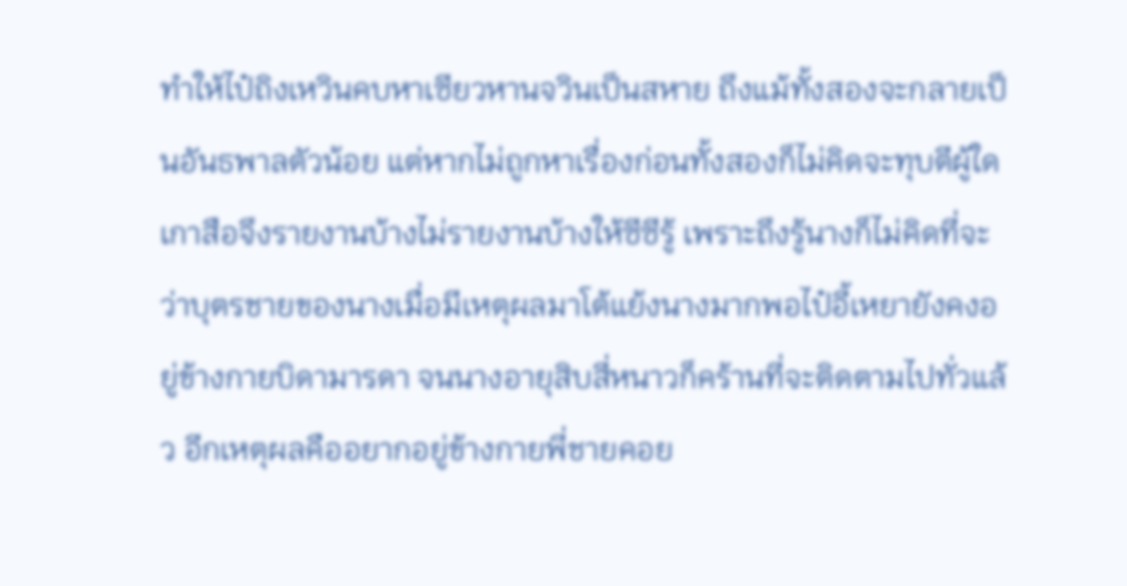ทำให้ไป๋ถิงเหวินคบหาเซียวหานจวินเป็นสหาย ถึงแม้ทั้งสองจะกลายเป็นอันธพาลตัวน้อย แต่หากไม่ถูกหาเรื่องก่อนทั้งสองก็ไม่คิดจะทุบตีผู้ใด เกาสือจึงรายงานบ้างไม่รายงานบ้างให้ซีซีรู้ เพราะถึงรู้นางก็ไม่คิดที่จะว่าบุตรชายของนางเมื่อมีเหตุผลมาโต้แย้งนางมากพอไป๋อี้เหยายังคงอยู่ข้างกายบิดามารดา จนนางอายุสิบสี่หนาวก็คร้านที่จะติดตามไปทั่วแล้ว อีกเหตุผลคืออยากอยู่ข้างกายพี่ชายคอย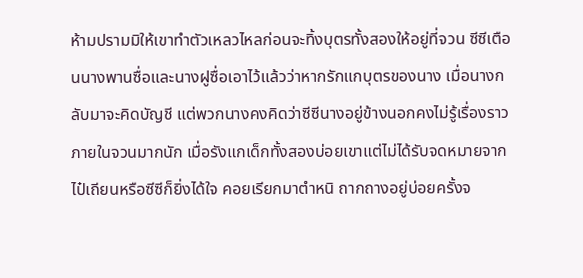ห้ามปรามมิให้เขาทำตัวเหลวไหลก่อนจะทิ้งบุตรทั้งสองให้อยู่ที่จวน ซีซีเตือนนางพานซื่อและนางฝูซื่อเอาไว้แล้วว่าหากรักแกบุตรของนาง เมื่อนางกลับมาจะคิดบัญชี แต่พวกนางคงคิดว่าซีซีนางอยู่ข้างนอกคงไม่รู้เรื่องราวภายในจวนมากนัก เมื่อรังแกเด็กทั้งสองบ่อยเขาแต่ไม่ได้รับจดหมายจากไป๋เถียนหรือซีซีก็ยิ่งได้ใจ คอยเรียกมาตำหนิ ถากถางอยู่บ่อยครั้งจ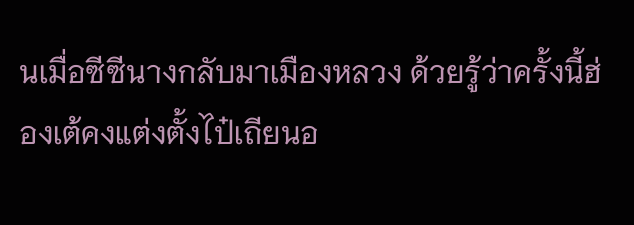นเมื่อซีซีนางกลับมาเมืองหลวง ด้วยรู้ว่าครั้งนี้ฮ่องเต้คงแต่งตั้งไป๋เถียนอ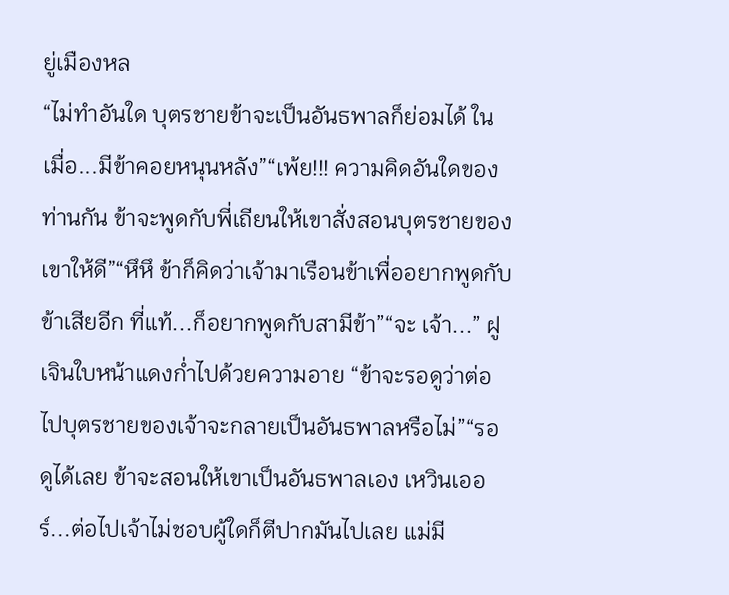ยู่เมืองหล
“ไม่ทำอันใด บุตรชายข้าจะเป็นอันธพาลก็ย่อมได้ ในเมื่อ...มีข้าคอยหนุนหลัง”“เพ้ย!!! ความคิดอันใดของท่านกัน ข้าจะพูดกับพี่เถียนให้เขาสั่งสอนบุตรชายของเขาให้ดี”“หึหึ ข้าก็คิดว่าเจ้ามาเรือนข้าเพื่ออยากพูดกับข้าเสียอีก ที่แท้...ก็อยากพูดกับสามีข้า”“จะ เจ้า...” ฝูเจินใบหน้าแดงก่ำไปด้วยความอาย “ข้าจะรอดูว่าต่อไปบุตรชายของเจ้าจะกลายเป็นอันธพาลหรือไม่”“รอดูได้เลย ข้าจะสอนให้เขาเป็นอันธพาลเอง เหวินเออร์...ต่อไปเจ้าไม่ชอบผู้ใดก็ตีปากมันไปเลย แม่มี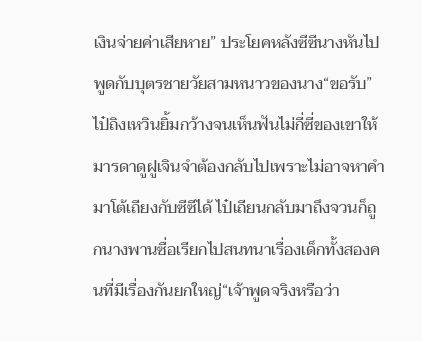เงินจ่ายค่าเสียหาย” ประโยคหลังซีซีนางหันไปพูดกับบุตรชายวัยสามหนาวของนาง“ขอรับ” ไป๋ถิงเหวินยิ้มกว้างจนเห็นฟันไม่กี่ซี่ของเขาให้มารดาดูฝูเจินจำต้องกลับไปเพราะไม่อาจหาคำมาโต้เถียงกับซีซีได้ ไป๋เถียนกลับมาถึงจวนก็ถูกนางพานซื่อเรียกไปสนทนาเรื่องเด็กทั้งสองคนที่มีเรื่องกันยกใหญ่“เจ้าพูดจริงหรือว่า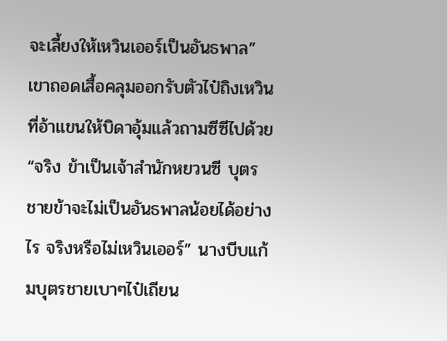จะเลี้ยงให้เหวินเออร์เป็นอันธพาล” เขาถอดเสื้อคลุมออกรับตัวไป๋ถิงเหวินที่อ้าแขนให้บิดาอุ้มแล้วถามซีซีไปด้วย“จริง ข้าเป็นเจ้าสำนักหยวนซี บุตรชายข้าจะไม่เป็นอันธพาลน้อยได้อย่างไร จริงหรือไม่เหวินเออร์” นางบีบแก้มบุตรชายเบาๆไป๋เถียน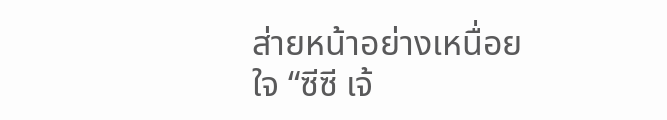ส่ายหน้าอย่างเหนื่อยใจ “ซีซี เจ้